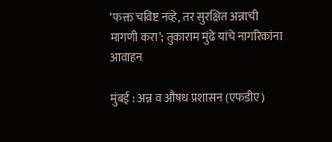‘फक्त चविष्ट नव्हे, तर सुरक्षित अन्नाची मागणी करा’; तुकाराम मुंढे यांचे नागरिकांना आवाहन

मुंबई : अन्न व औषध प्रशासन (एफडीए)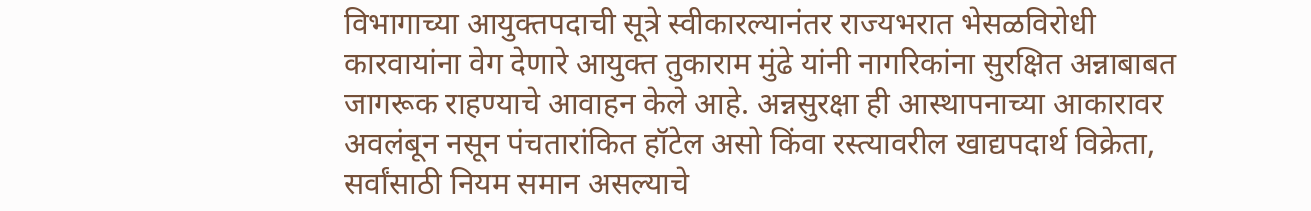विभागाच्या आयुक्तपदाची सूत्रे स्वीकारल्यानंतर राज्यभरात भेसळविरोधी कारवायांना वेग देणारे आयुक्त तुकाराम मुंढे यांनी नागरिकांना सुरक्षित अन्नाबाबत जागरूक राहण्याचे आवाहन केले आहे. अन्नसुरक्षा ही आस्थापनाच्या आकारावर अवलंबून नसून पंचतारांकित हॉटेल असो किंवा रस्त्यावरील खाद्यपदार्थ विक्रेता, सर्वांसाठी नियम समान असल्याचे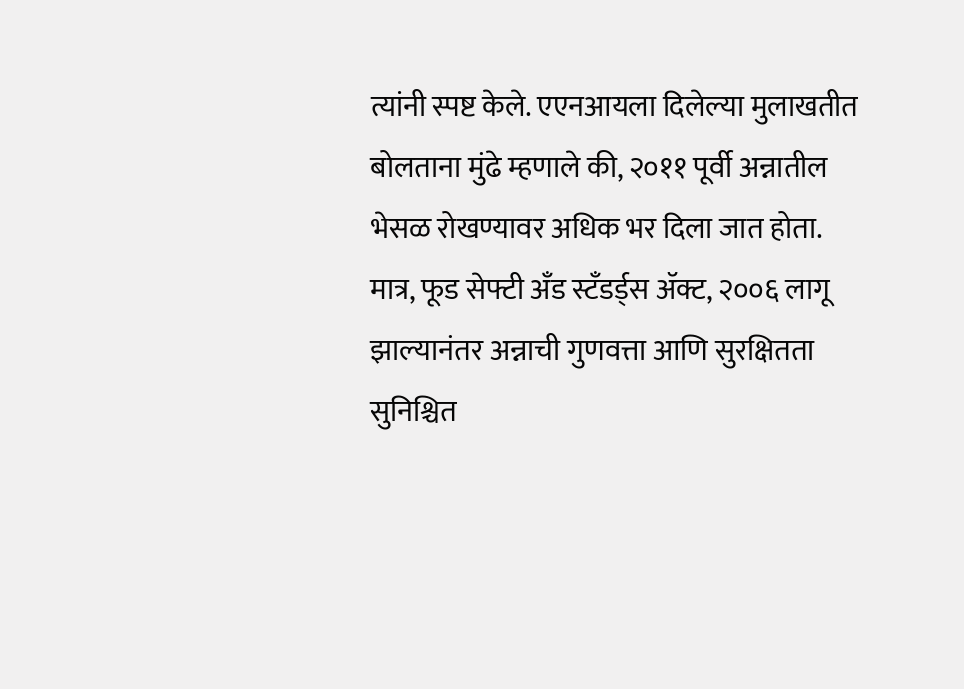त्यांनी स्पष्ट केले. एएनआयला दिलेल्या मुलाखतीत बोलताना मुंढे म्हणाले की, २०११ पूर्वी अन्नातील भेसळ रोखण्यावर अधिक भर दिला जात होता. मात्र, फूड सेफ्टी अँड स्टँडर्ड्स ॲक्ट, २००६ लागू झाल्यानंतर अन्नाची गुणवत्ता आणि सुरक्षितता सुनिश्चित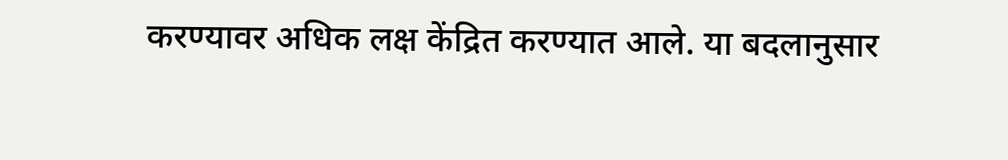करण्यावर अधिक लक्ष केंद्रित करण्यात आले. या बदलानुसार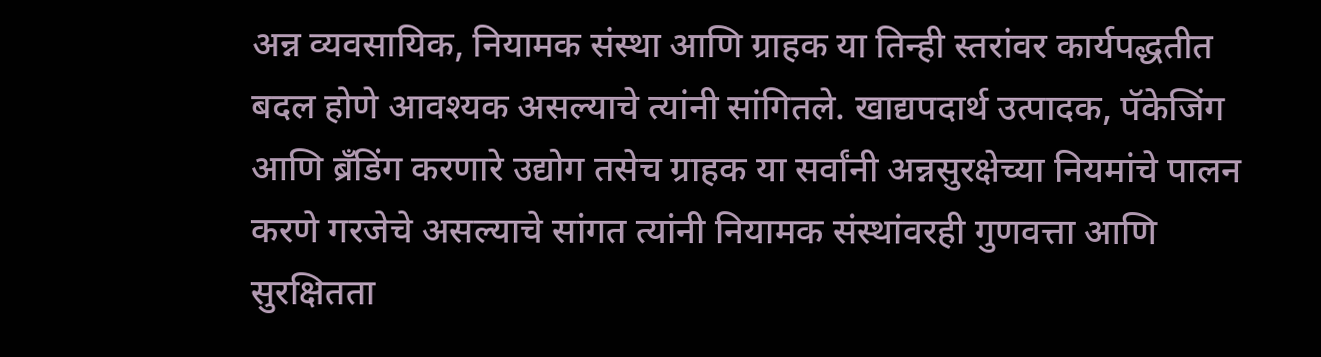अन्न व्यवसायिक, नियामक संस्था आणि ग्राहक या तिन्ही स्तरांवर कार्यपद्धतीत बदल होणे आवश्यक असल्याचे त्यांनी सांगितले. खाद्यपदार्थ उत्पादक, पॅकेजिंग आणि ब्रँडिंग करणारे उद्योग तसेच ग्राहक या सर्वांनी अन्नसुरक्षेच्या नियमांचे पालन करणे गरजेचे असल्याचे सांगत त्यांनी नियामक संस्थांवरही गुणवत्ता आणि सुरक्षितता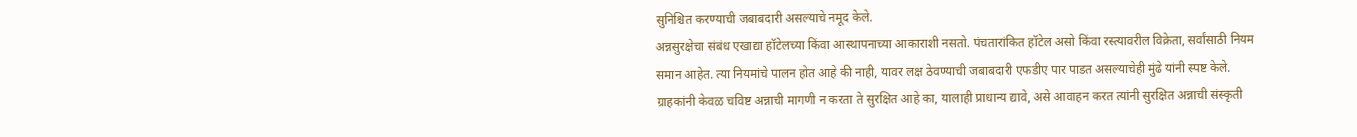सुनिश्चित करण्याची जबाबदारी असल्याचे नमूद केले.
अन्नसुरक्षेचा संबंध एखाद्या हॉटेलच्या किंवा आस्थापनाच्या आकाराशी नसतो. पंचतारांकित हॉटेल असो किंवा रस्त्यावरील विक्रेता, सर्वांसाठी नियम समान आहेत. त्या नियमांचे पालन होत आहे की नाही, यावर लक्ष ठेवण्याची जबाबदारी एफडीए पार पाडत असल्याचेही मुंढे यांनी स्पष्ट केले. ग्राहकांनी केवळ चविष्ट अन्नाची मागणी न करता ते सुरक्षित आहे का, यालाही प्राधान्य द्यावे, असे आवाहन करत त्यांनी सुरक्षित अन्नाची संस्कृती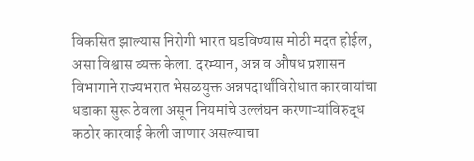विकसित झाल्यास निरोगी भारत घडविण्यास मोठी मदत होईल, असा विश्वास व्यक्त केला. दरम्यान, अन्न व औषध प्रशासन विभागाने राज्यभरात भेसळयुक्त अन्नपदार्थांविरोधात कारवायांचा धडाका सुरू ठेवला असून नियमांचे उल्लंघन करणाऱ्यांविरुद्ध कठोर कारवाई केली जाणार असल्याचा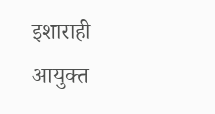इशाराही आयुक्त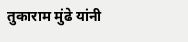तुकाराम मुंढे यांनी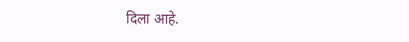दिला आहे.